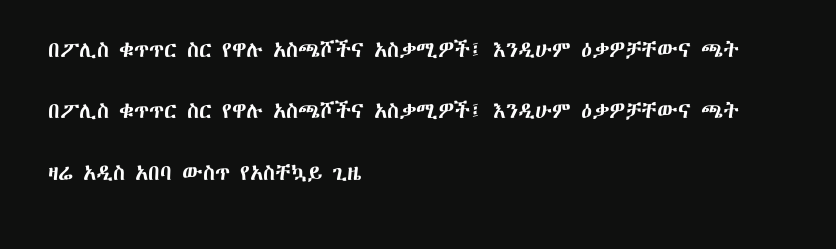በፖሊስ ቁጥጥር ስር የዋሉ አስጫሾችና አስቃሚዎች፤ እንዲሁም ዕቃዎቻቸውና ጫት

በፖሊስ ቁጥጥር ስር የዋሉ አስጫሾችና አስቃሚዎች፤ እንዲሁም ዕቃዎቻቸውና ጫት

ዛሬ አዲስ አበባ ውስጥ የአስቸኳይ ጊዜ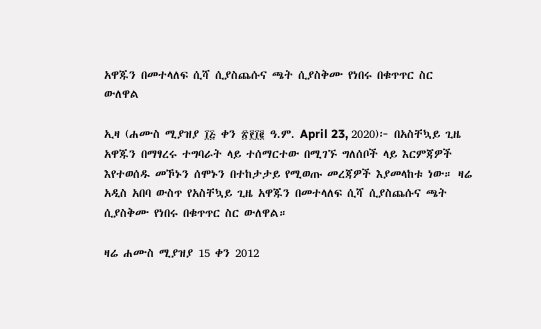አዋጁን በመተላለፍ ሲሻ ሲያስጨሱና ጫት ሲያስቅሙ የነበሩ በቁጥጥር ስር ውለዋል

ኢዛ (ሐሙስ ሚያዝያ ፲፭ ቀን ፳፻፲፪ ዓ.ም. April 23, 2020)፦ በአስቸኳይ ጊዜ አዋጁን በማፃረሩ ተግባራት ላይ ተሰማርተው በሚገኙ ግለሰቦች ላይ እርምጃዎች እየተወሰዱ መኾኑን ሰሞኑን በተከታታይ የሚወጡ መረጃዎች እያመላከቱ ነው። ዛሬ አዲስ አበባ ውስጥ የአስቸኳይ ጊዜ አዋጁን በመተላለፍ ሲሻ ሲያስጨሱና ጫት ሲያስቅሙ የነበሩ በቁጥጥር ስር ውለዋል።

ዛሬ ሐሙስ ሚያዝያ 15 ቀን 2012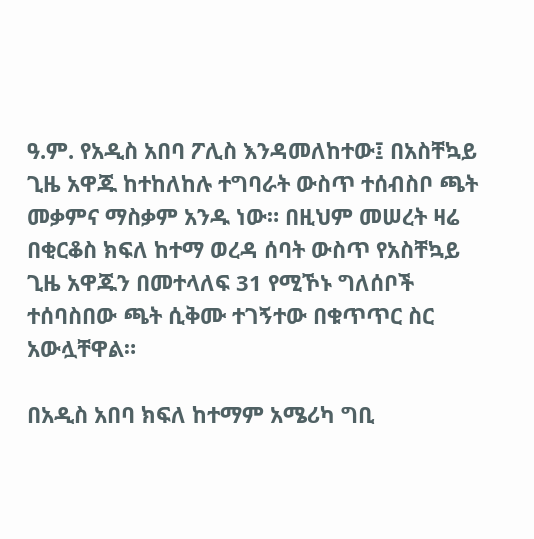ዓ.ም. የአዲስ አበባ ፖሊስ እንዳመለከተው፤ በአስቸኳይ ጊዜ አዋጁ ከተከለከሉ ተግባራት ውስጥ ተሰብስቦ ጫት መቃምና ማስቃም አንዱ ነው። በዚህም መሠረት ዛሬ በቂርቆስ ክፍለ ከተማ ወረዳ ሰባት ውስጥ የአስቸኳይ ጊዜ አዋጁን በመተላለፍ 31 የሚኾኑ ግለሰቦች ተሰባስበው ጫት ሲቅሙ ተገኝተው በቁጥጥር ስር አውሏቸዋል።

በአዲስ አበባ ክፍለ ከተማም አሜሪካ ግቢ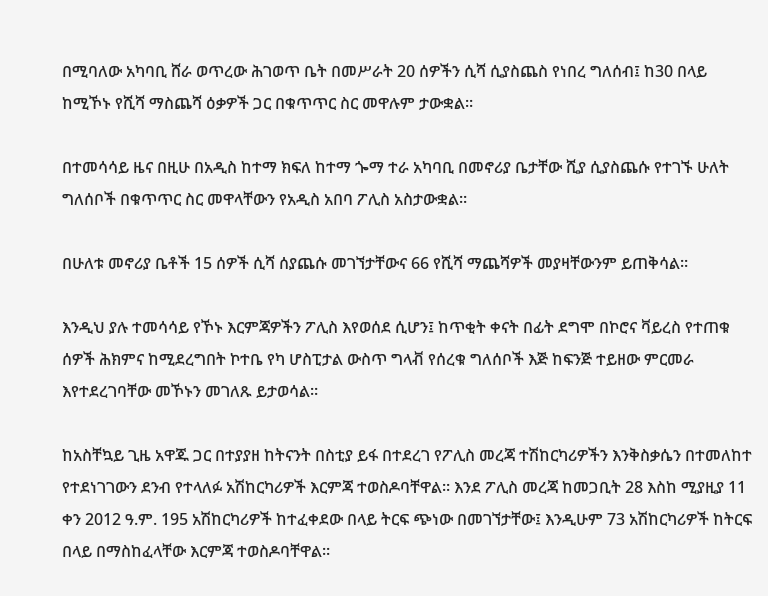በሚባለው አካባቢ ሸራ ወጥረው ሕገወጥ ቤት በመሥራት 20 ሰዎችን ሲሻ ሲያስጨስ የነበረ ግለሰብ፤ ከ30 በላይ ከሚኾኑ የሺሻ ማስጨሻ ዕቃዎች ጋር በቁጥጥር ስር መዋሉም ታውቋል።

በተመሳሳይ ዜና በዚሁ በአዲስ ከተማ ክፍለ ከተማ ጐማ ተራ አካባቢ በመኖሪያ ቤታቸው ሺያ ሲያስጨሱ የተገኙ ሁለት ግለሰቦች በቁጥጥር ስር መዋላቸውን የአዲስ አበባ ፖሊስ አስታውቋል።

በሁለቱ መኖሪያ ቤቶች 15 ሰዎች ሲሻ ሰያጨሱ መገኘታቸውና 66 የሺሻ ማጨሻዎች መያዛቸውንም ይጠቅሳል።

እንዲህ ያሉ ተመሳሳይ የኾኑ እርምጃዎችን ፖሊስ እየወሰደ ሲሆን፤ ከጥቂት ቀናት በፊት ደግሞ በኮሮና ቫይረስ የተጠቁ ሰዎች ሕክምና ከሚደረግበት ኮተቤ የካ ሆስፒታል ውስጥ ግላቭ የሰረቁ ግለሰቦች እጅ ከፍንጅ ተይዘው ምርመራ እየተደረገባቸው መኾኑን መገለጹ ይታወሳል።

ከአስቸኳይ ጊዜ አዋጁ ጋር በተያያዘ ከትናንት በስቲያ ይፋ በተደረገ የፖሊስ መረጃ ተሽከርካሪዎችን እንቅስቃሴን በተመለከተ የተደነገገውን ደንብ የተላለፉ አሽከርካሪዎች እርምጃ ተወስዶባቸዋል። እንደ ፖሊስ መረጃ ከመጋቢት 28 እስከ ሚያዚያ 11 ቀን 2012 ዓ.ም. 195 አሽከርካሪዎች ከተፈቀደው በላይ ትርፍ ጭነው በመገኘታቸው፤ እንዲሁም 73 አሽከርካሪዎች ከትርፍ በላይ በማስከፈላቸው እርምጃ ተወስዶባቸዋል።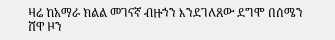ዛሬ ከአማራ ክልል መገናኛ ብዙኀን እንደገለጸው ደግሞ በሰሜን ሸዋ ዞን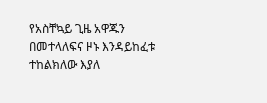የአስቸኳይ ጊዜ አዋጁን በመተላለፍና ዞኑ እንዳይከፈቱ ተከልክለው እያለ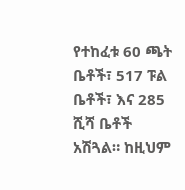የተከፈቱ 60 ጫት ቤቶች፣ 517 ፑል ቤቶች፣ እና 285 ሺሻ ቤቶች አሽጓል። ከዚህም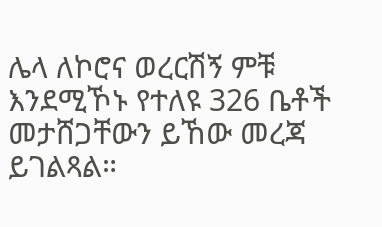ሌላ ለኮሮና ወረርሽኝ ምቹ እንደሚኾኑ የተለዩ 326 ቤቶች መታሸጋቸውን ይኸው መረጃ ይገልጻል።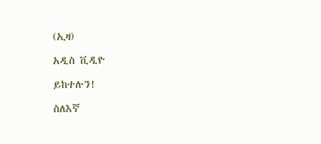(ኢዛ)

አዲስ ቪዲዮ

ይከተሉን!

ስለእኛ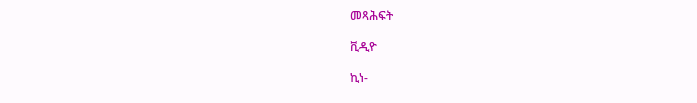መጻሕፍት

ቪዲዮ

ኪነ-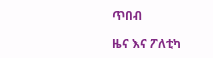ጥበብ

ዜና እና ፖለቲካ